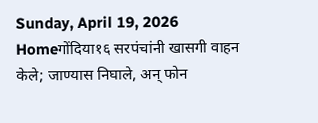Sunday, April 19, 2026
Homeगोंदिया१६ सरपंचांनी खासगी वाहन केले; जाण्यास निघाले, अन् फोन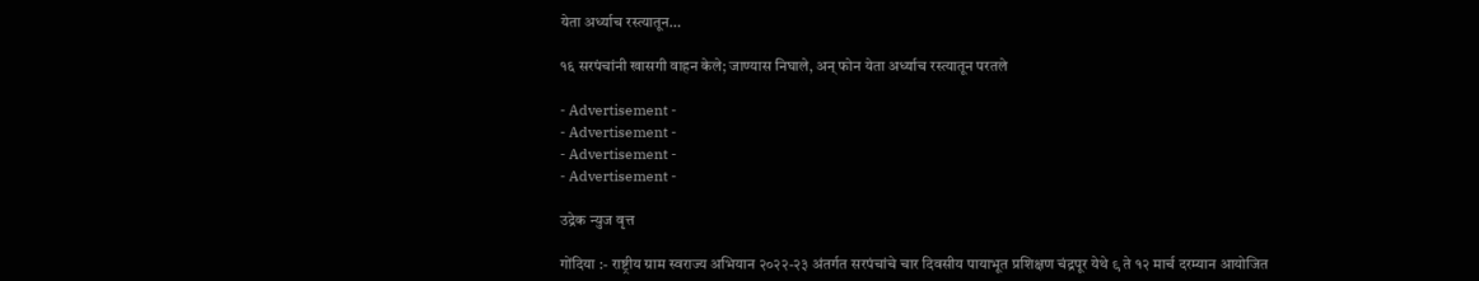येता अर्ध्याच रस्त्यातून...

१६ सरपंचांनी खासगी वाहन केले; जाण्यास निघाले, अन् फोन येता अर्ध्याच रस्त्यातून परतले

- Advertisement -
- Advertisement -
- Advertisement -
- Advertisement -

उद्रेक न्युज वृत्त

गोंदिया :- राष्ट्रीय ग्राम स्वराज्य अभियान २०२२-२३ अंतर्गत सरपंचांचे चार दिवसीय पायाभूत प्रशिक्षण चंद्रपूर येथे ९ ते १२ मार्च दरम्यान आयोजित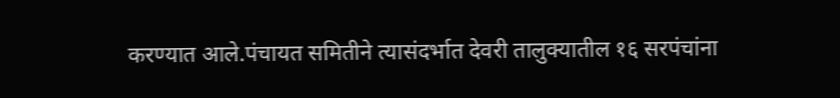करण्यात आले.पंचायत समितीने त्यासंदर्भात देवरी तालुक्यातील १६ सरपंचांना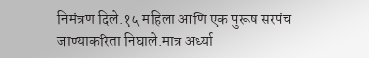निमंत्रण दिले.१५ महिला आणि एक पुरूष सरपंच जाण्याकरिता निघाले.मात्र अर्ध्या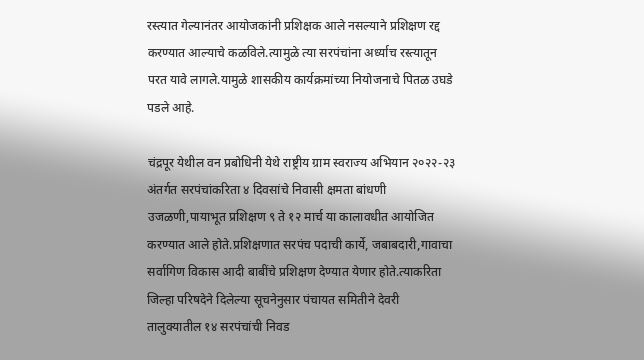रस्त्यात गेल्यानंतर आयोजकांनी प्रशिक्षक आले नसल्याने प्रशिक्षण रद्द करण्यात आल्याचे कळविले.त्यामुळे त्या सरपंचांना अर्ध्याच रस्त्यातून परत यावे लागले.यामुळे शासकीय कार्यक्रमांच्या नियोजनाचे पितळ उघडे पडले आहे.

चंद्रपूर येथील वन प्रबोधिनी येथे राष्ट्रीय ग्राम स्वराज्य अभियान २०२२-२३ अंतर्गत सरपंचांकरिता ४ दिवसांचे निवासी क्षमता बांधणी उजळणी,पायाभूत प्रशिक्षण ९ ते १२ मार्च या कालावधीत आयोजित करण्यात आले होते.प्रशिक्षणात सरपंच पदाची कार्ये, जबाबदारी,गावाचा सर्वागिण विकास आदी बाबींचे प्रशिक्षण देण्यात येणार होते.त्याकरिता जिल्हा परिषदेने दिलेल्या सूचनेनुसार पंचायत समितीने देवरी तालुक्यातील १४ सरपंचांची निवड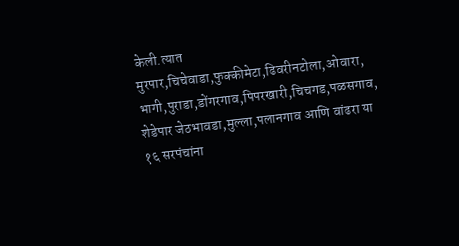केली.त्यात मुरपार,चिचेवाडा,फुक्कीमेटा,ढिवरीनटोला,ओवारा, भागी,पुराडा,डोंगरगाव,पिपरखारी,चिचगड,पळसगाव, शेडेपार जेठभावडा,मुल्ला,पलानगाव आणि वांढरा या १६ सरपंचांना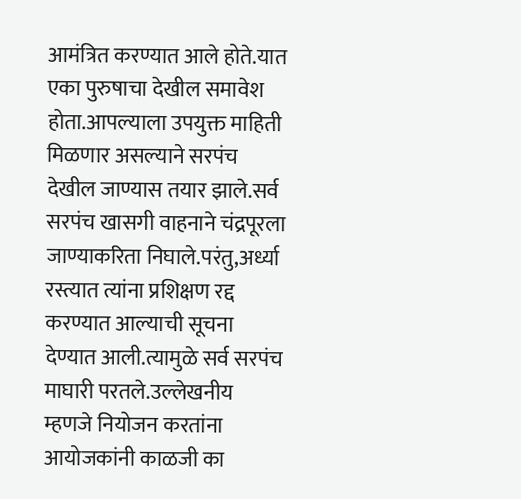आमंत्रित करण्यात आले होते.यात एका पुरुषाचा देखील समावेश होता.आपल्याला उपयुक्त माहिती मिळणार असल्याने सरपंच देखील जाण्यास तयार झाले.सर्व सरपंच खासगी वाहनाने चंद्रपूरला जाण्याकरिता निघाले.परंतु,अर्ध्या रस्त्यात त्यांना प्रशिक्षण रद्द करण्यात आल्याची सूचना देण्यात आली.त्यामुळे सर्व सरपंच माघारी परतले.उल्लेखनीय म्हणजे नियोजन करतांना आयोजकांनी काळजी का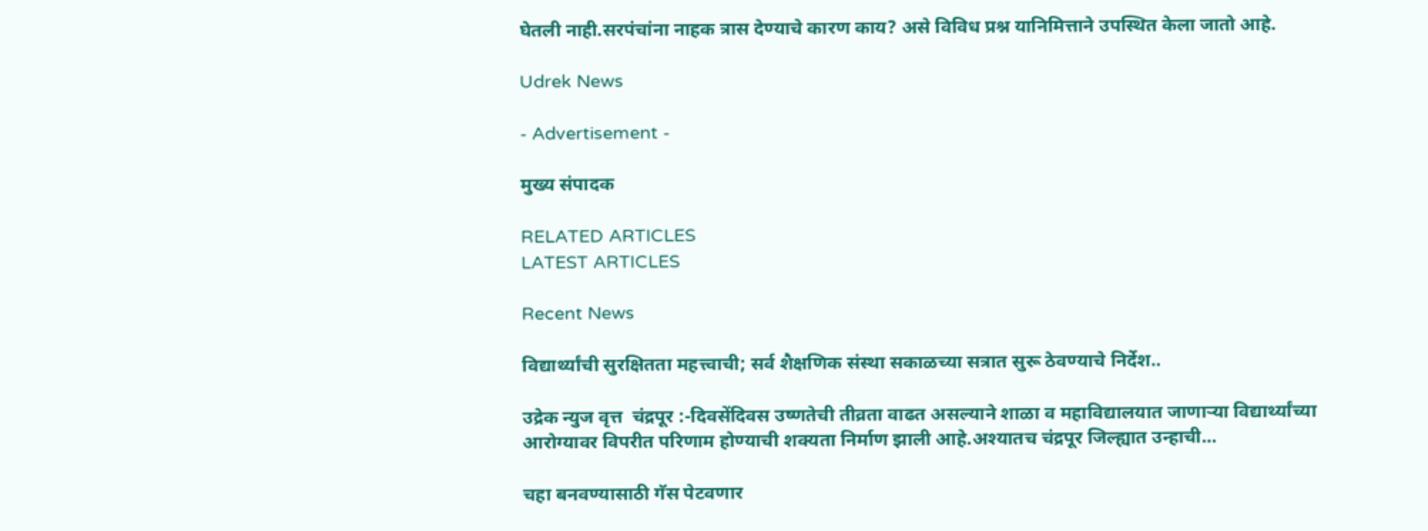घेतली नाही.सरपंचांना नाहक त्रास देण्याचे कारण काय? असे विविध प्रश्न यानिमित्ताने उपस्थित केला जातो आहे.

Udrek News

- Advertisement -

मुख्य संपादक

RELATED ARTICLES
LATEST ARTICLES

Recent News

विद्यार्थ्यांची सुरक्षितता महत्त्वाची; सर्व शैक्षणिक संस्था सकाळच्या सत्रात सुरू ठेवण्याचे निर्देश..

उद्रेक न्युज वृत्त  चंद्रपूर :-दिवसेंदिवस उष्णतेची तीव्रता वाढत असल्याने शाळा व महाविद्यालयात जाणाऱ्या विद्यार्थ्यांच्या आरोग्यावर विपरीत परिणाम होण्याची शक्यता निर्माण झाली आहे.अश्यातच चंद्रपूर जिल्ह्यात उन्हाची...

चहा बनवण्यासाठी गॅस पेटवणार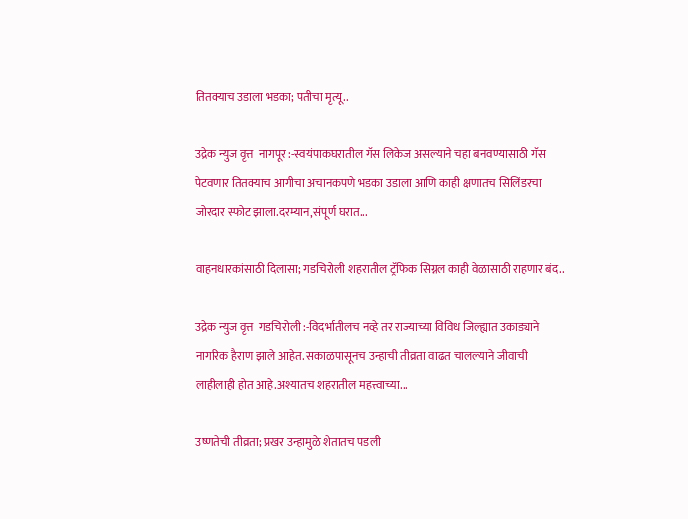तितक्याच उडाला भडका; पतीचा मृत्यू..

उद्रेक न्युज वृत्त  नागपूर :-स्वयंपाकघरातील गॅस लिकेज असल्याने चहा बनवण्यासाठी गॅस पेटवणार तितक्याच आगीचा अचानकपणे भडका उडाला आणि काही क्षणातच सिलिंडरचा जोरदार स्फोट झाला.दरम्यान,संपूर्ण घरात...

वाहनधारकांसाठी दिलासा; गडचिरोली शहरातील ट्रॅफिक सिग्नल काही वेळासाठी राहणार बंद..

उद्रेक न्युज वृत्त  गडचिरोली :-विदर्भातीलच नव्हे तर राज्याच्या विविध जिल्ह्यात उकाड्याने नागरिक हैराण झाले आहेत. सकाळपासूनच उन्हाची तीव्रता वाढत चालल्याने जीवाची लाहीलाही होत आहे.अश्यातच शहरातील महत्त्वाच्या...

उष्णतेची तीव्रता; प्रखर उन्हामुळे शेतातच पडली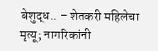बेशुद्ध.. – शेतकरी महिलेचा मृत्यू; नागरिकांनी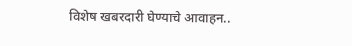विशेष खबरदारी घेण्याचे आवाहन..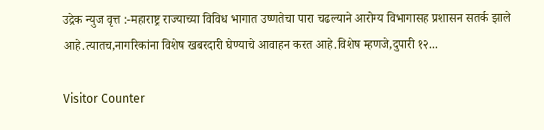उद्रेक न्युज वृत्त :-महाराष्ट्र राज्याच्या विविध भागात उष्णतेचा पारा चढल्याने आरोग्य विभागासह प्रशासन सतर्क झाले आहे.त्यातच,नागरिकांना विशेष खबरदारी घेण्याचे आवाहन करत आहे.विशेष म्हणजे,दुपारी १२...

Visitor Counter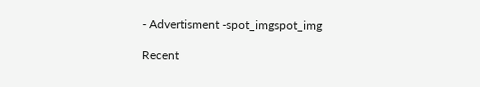- Advertisment -spot_imgspot_img

Recent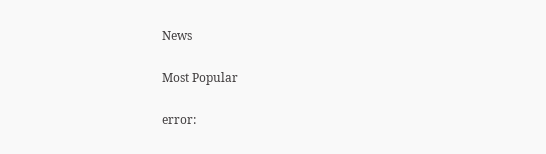News

Most Popular

error: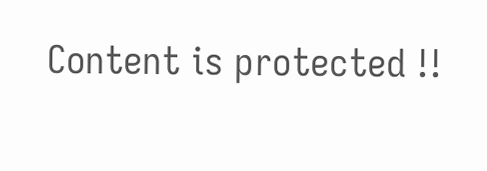Content is protected !!